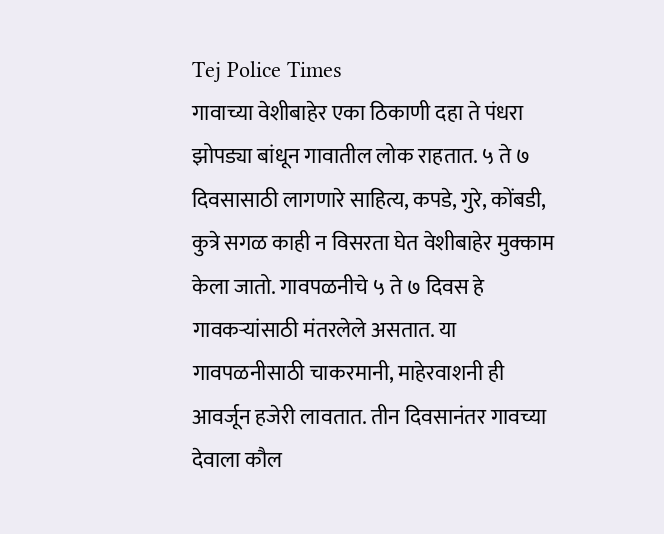Tej Police Times
गावाच्या वेशीबाहेर एका ठिकाणी दहा ते पंधरा झोपड्या बांधून गावातील लोक राहतात. ५ ते ७ दिवसासाठी लागणारे साहित्य, कपडे, गुरे, कोंबडी, कुत्रे सगळ काही न विसरता घेत वेशीबाहेर मुक्काम केला जातो. गावपळनीचे ५ ते ७ दिवस हे गावकऱ्यांसाठी मंतरलेले असतात. या गावपळनीसाठी चाकरमानी, माहेरवाशनी ही आवर्जून हजेरी लावतात. तीन दिवसानंतर गावच्या देवाला कौल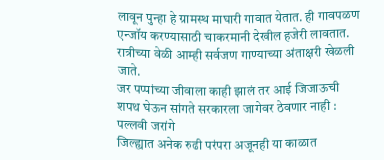लावून पुन्हा हे ग्रामस्थ माघारी गावात येतात. ही गावपळण एन्जॉय करण्यासाठी चाकरमानी देखील हजेरी लावतात. रात्रीच्या वेळी आम्ही सर्वजण गाण्याच्या अंताक्षरी खेळली जाते.
जर पप्पांच्या जीवाला काही झालं तर आई जिजाऊची शपथ घेऊन सांगते सरकारला जागेवर ठेवणार नाही : पल्लवी जरांगे
जिल्ह्यात अनेक रुढी परंपरा अजूनही या काळात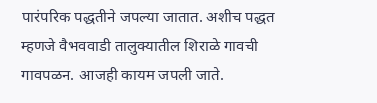पारंपरिक पद्धतीने जपल्या जातात. अशीच पद्धत म्हणजे वैभववाडी तालुक्यातील शिराळे गावची गावपळन. आजही कायम जपली जाते.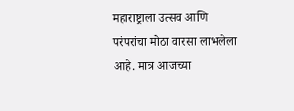महाराष्ट्राला उत्सव आणि परंपरांचा मोठा वारसा लाभलेला आहे. मात्र आजच्या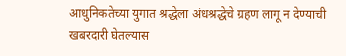आधुनिकतेच्या युगात श्रद्धेला अंधश्रद्धेचे ग्रहण लागू न देण्याची खबरदारी घेतल्यास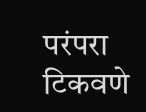परंपरा टिकवणे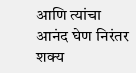आणि त्यांचा आनंद घेण निरंतर शक्य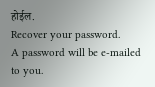होईल.
Recover your password.
A password will be e-mailed to you.